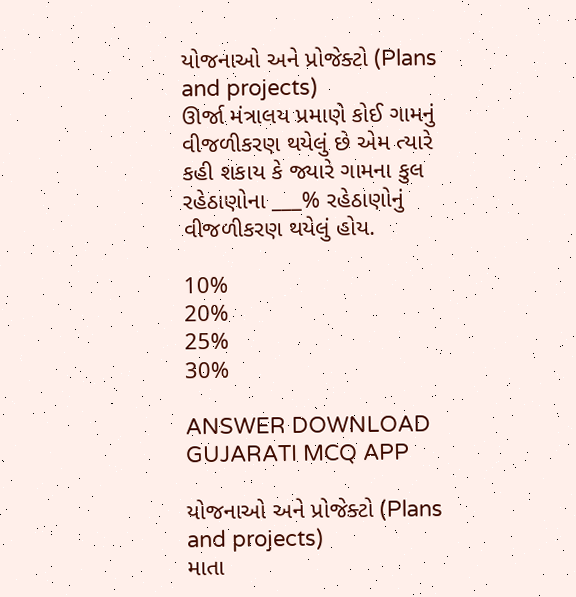યોજનાઓ અને પ્રોજેક્ટો (Plans and projects)
ઊર્જા મંત્રાલય પ્રમાણે કોઈ ગામનું વીજળીકરણ થયેલું છે એમ ત્યારે કહી શકાય કે જ્યારે ગામના કુલ રહેઠાણોના ___% રહેઠાણોનું વીજળીકરણ થયેલું હોય.

10%
20%
25%
30%

ANSWER DOWNLOAD GUJARATI MCQ APP

યોજનાઓ અને પ્રોજેક્ટો (Plans and projects)
માતા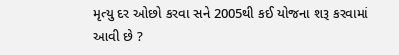મૃત્યુ દર ઓછો કરવા સને 2005થી કઈ યોજના શરૂ કરવામાં આવી છે ?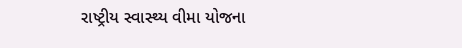રાષ્ટ્રીય સ્વાસ્થ્ય વીમા યોજના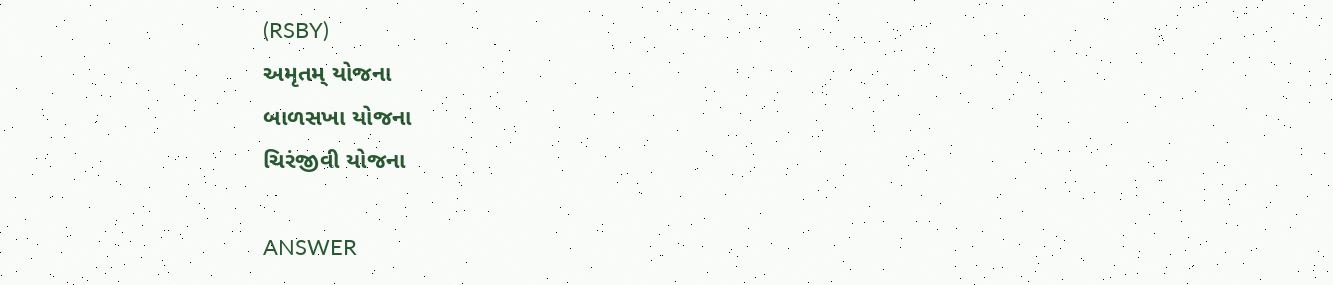(RSBY)
અમૃતમ્ યોજના
બાળસખા યોજના
ચિરંજીવી યોજના

ANSWER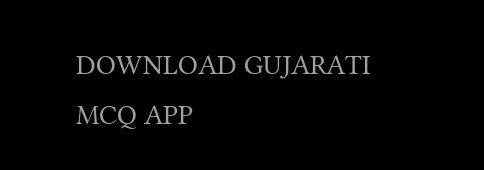DOWNLOAD GUJARATI MCQ APP